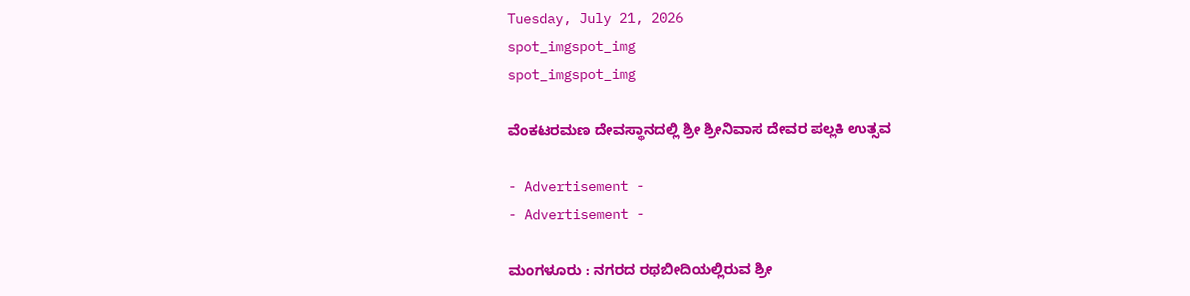Tuesday, July 21, 2026
spot_imgspot_img
spot_imgspot_img

ವೆಂಕಟರಮಣ ದೇವಸ್ಥಾನದಲ್ಲಿ ಶ್ರೀ ಶ್ರೀನಿವಾಸ ದೇವರ ಪಲ್ಲಕಿ ಉತ್ಸವ

- Advertisement -
- Advertisement -

ಮಂಗಳೂರು : ನಗರದ ರಥಬೀದಿಯಲ್ಲಿರುವ ಶ್ರೀ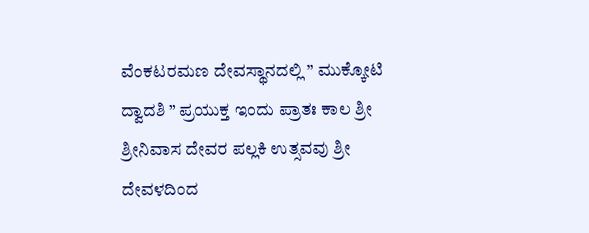ವೆಂಕಟರಮಣ ದೇವಸ್ಥಾನದಲ್ಲಿ ” ಮುಕ್ಕೋಟಿ ದ್ವಾದಶಿ ” ಪ್ರಯುಕ್ತ ಇಂದು ಪ್ರಾತಃ ಕಾಲ ಶ್ರೀ ಶ್ರೀನಿವಾಸ ದೇವರ ಪಲ್ಲಕಿ ಉತ್ಸವವು ಶ್ರೀ ದೇವಳದಿಂದ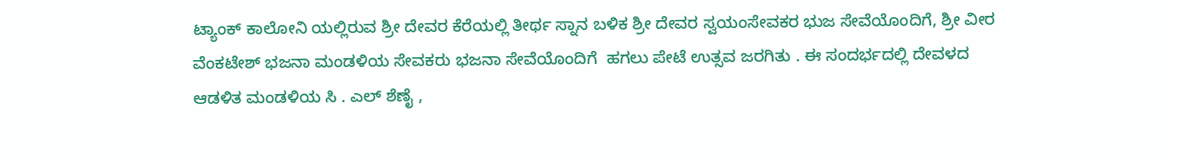ಟ್ಯಾಂಕ್ ಕಾಲೋನಿ ಯಲ್ಲಿರುವ ಶ್ರೀ ದೇವರ ಕೆರೆಯಲ್ಲಿ ತೀರ್ಥ ಸ್ನಾನ ಬಳಿಕ ಶ್ರೀ ದೇವರ ಸ್ವಯಂಸೇವಕರ ಭುಜ ಸೇವೆಯೊಂದಿಗೆ, ಶ್ರೀ ವೀರ ವೆಂಕಟೇಶ್ ಭಜನಾ ಮಂಡಳಿಯ ಸೇವಕರು ಭಜನಾ ಸೇವೆಯೊಂದಿಗೆ  ಹಗಲು ಪೇಟೆ ಉತ್ಸವ ಜರಗಿತು . ಈ ಸಂದರ್ಭದಲ್ಲಿ ದೇವಳದ ಆಡಳಿತ ಮಂಡಳಿಯ ಸಿ . ಎಲ್ ಶೆಣೈ ,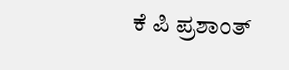ಕೆ ಪಿ ಪ್ರಶಾಂತ್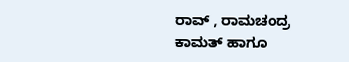ರಾವ್ , ರಾಮಚಂದ್ರ ಕಾಮತ್ ಹಾಗೂ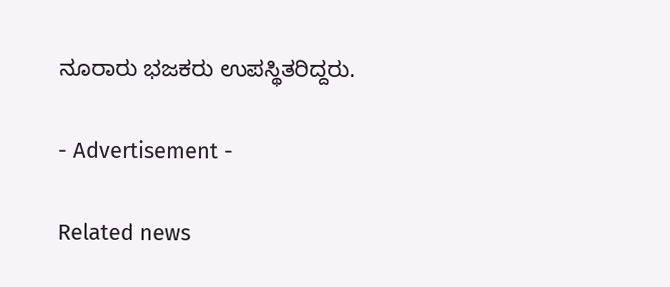ನೂರಾರು ಭಜಕರು ಉಪಸ್ಥಿತರಿದ್ದರು.

- Advertisement -

Related news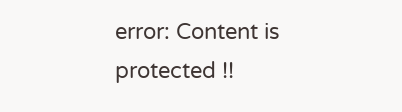error: Content is protected !!